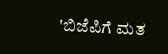'ಬಿಜೆಪಿಗೆ ಮತ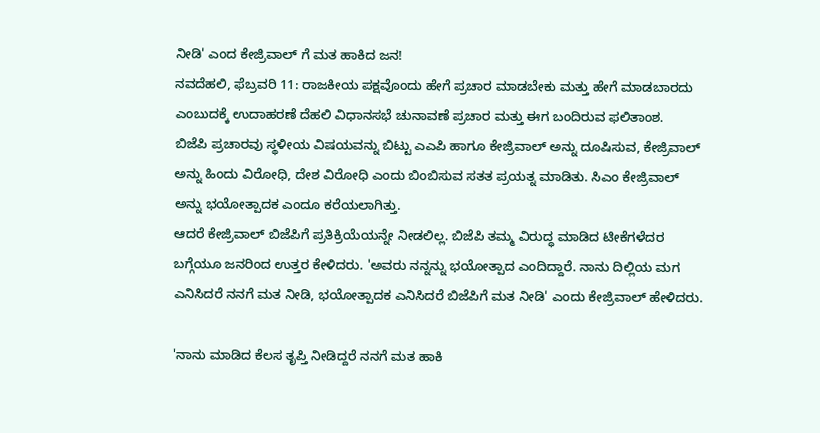ನೀಡಿ' ಎಂದ ಕೇಜ್ರಿವಾಲ್ ಗೆ ಮತ ಹಾಕಿದ ಜನ!
ನವದೆಹಲಿ, ಫೆಬ್ರವರಿ 11: ರಾಜಕೀಯ ಪಕ್ಷವೊಂದು ಹೇಗೆ ಪ್ರಚಾರ ಮಾಡಬೇಕು ಮತ್ತು ಹೇಗೆ ಮಾಡಬಾರದು ಎಂಬುದಕ್ಕೆ ಉದಾಹರಣೆ ದೆಹಲಿ ವಿಧಾನಸಭೆ ಚುನಾವಣೆ ಪ್ರಚಾರ ಮತ್ತು ಈಗ ಬಂದಿರುವ ಫಲಿತಾಂಶ.
ಬಿಜೆಪಿ ಪ್ರಚಾರವು ಸ್ಥಳೀಯ ವಿಷಯವನ್ನು ಬಿಟ್ಟು ಎಎಪಿ ಹಾಗೂ ಕೇಜ್ರಿವಾಲ್ ಅನ್ನು ದೂಷಿಸುವ, ಕೇಜ್ರಿವಾಲ್ ಅನ್ನು ಹಿಂದು ವಿರೋಧಿ, ದೇಶ ವಿರೋಧಿ ಎಂದು ಬಿಂಬಿಸುವ ಸತತ ಪ್ರಯತ್ನ ಮಾಡಿತು. ಸಿಎಂ ಕೇಜ್ರಿವಾಲ್ ಅನ್ನು ಭಯೋತ್ಪಾದಕ ಎಂದೂ ಕರೆಯಲಾಗಿತ್ತು.
ಆದರೆ ಕೇಜ್ರಿವಾಲ್ ಬಿಜೆಪಿಗೆ ಪ್ರತಿಕ್ರಿಯೆಯನ್ನೇ ನೀಡಲಿಲ್ಲ. ಬಿಜೆಪಿ ತಮ್ಮ ವಿರುದ್ಧ ಮಾಡಿದ ಟೀಕೆಗಳೆದರ ಬಗ್ಗೆಯೂ ಜನರಿಂದ ಉತ್ತರ ಕೇಳಿದರು. 'ಅವರು ನನ್ನನ್ನು ಭಯೋತ್ಪಾದ ಎಂದಿದ್ದಾರೆ. ನಾನು ದಿಲ್ಲಿಯ ಮಗ ಎನಿಸಿದರೆ ನನಗೆ ಮತ ನೀಡಿ, ಭಯೋತ್ಪಾದಕ ಎನಿಸಿದರೆ ಬಿಜೆಪಿಗೆ ಮತ ನೀಡಿ' ಎಂದು ಕೇಜ್ರಿವಾಲ್ ಹೇಳಿದರು.

'ನಾನು ಮಾಡಿದ ಕೆಲಸ ತೃಪ್ತಿ ನೀಡಿದ್ದರೆ ನನಗೆ ಮತ ಹಾಕಿ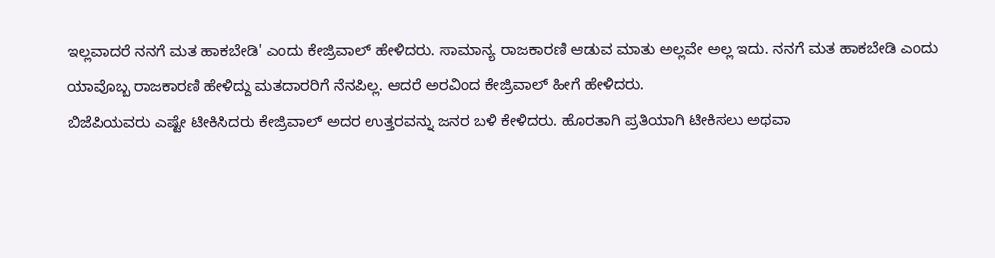ಇಲ್ಲವಾದರೆ ನನಗೆ ಮತ ಹಾಕಬೇಡಿ' ಎಂದು ಕೇಜ್ರಿವಾಲ್ ಹೇಳಿದರು. ಸಾಮಾನ್ಯ ರಾಜಕಾರಣಿ ಆಡುವ ಮಾತು ಅಲ್ಲವೇ ಅಲ್ಲ ಇದು. ನನಗೆ ಮತ ಹಾಕಬೇಡಿ ಎಂದು ಯಾವೊಬ್ಬ ರಾಜಕಾರಣಿ ಹೇಳಿದ್ದು ಮತದಾರರಿಗೆ ನೆನಪಿಲ್ಲ. ಆದರೆ ಅರವಿಂದ ಕೇಜ್ರಿವಾಲ್ ಹೀಗೆ ಹೇಳಿದರು.
ಬಿಜೆಪಿಯವರು ಎಷ್ಟೇ ಟೀಕಿಸಿದರು ಕೇಜ್ರಿವಾಲ್ ಅದರ ಉತ್ತರವನ್ನು ಜನರ ಬಳಿ ಕೇಳಿದರು. ಹೊರತಾಗಿ ಪ್ರತಿಯಾಗಿ ಟೀಕಿಸಲು ಅಥವಾ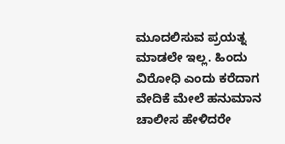ಮೂದಲಿಸುವ ಪ್ರಯತ್ನ ಮಾಡಲೇ ಇಲ್ಲ. ಹಿಂದು ವಿರೋಧಿ ಎಂದು ಕರೆದಾಗ ವೇದಿಕೆ ಮೇಲೆ ಹನುಮಾನ ಚಾಲೀಸ ಹೇಳಿದರೇ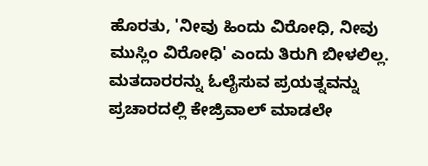ಹೊರತು, 'ನೀವು ಹಿಂದು ವಿರೋಧಿ, ನೀವು ಮುಸ್ಲಿಂ ವಿರೋಧಿ' ಎಂದು ತಿರುಗಿ ಬೀಳಲಿಲ್ಲ.
ಮತದಾರರನ್ನು ಓಲೈಸುವ ಪ್ರಯತ್ನವನ್ನು ಪ್ರಚಾರದಲ್ಲಿ ಕೇಜ್ರಿವಾಲ್ ಮಾಡಲೇ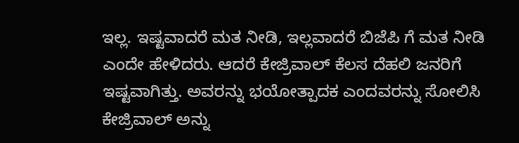ಇಲ್ಲ. ಇಷ್ಟವಾದರೆ ಮತ ನೀಡಿ, ಇಲ್ಲವಾದರೆ ಬಿಜೆಪಿ ಗೆ ಮತ ನೀಡಿ ಎಂದೇ ಹೇಳಿದರು. ಆದರೆ ಕೇಜ್ರಿವಾಲ್ ಕೆಲಸ ದೆಹಲಿ ಜನರಿಗೆ ಇಷ್ಟವಾಗಿತ್ತು. ಅವರನ್ನು ಭಯೋತ್ಪಾದಕ ಎಂದವರನ್ನು ಸೋಲಿಸಿ ಕೇಜ್ರಿವಾಲ್ ಅನ್ನು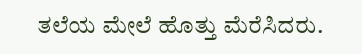ತಲೆಯ ಮೇಲೆ ಹೊತ್ತು ಮೆರೆಸಿದರು.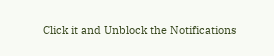Click it and Unblock the Notifications